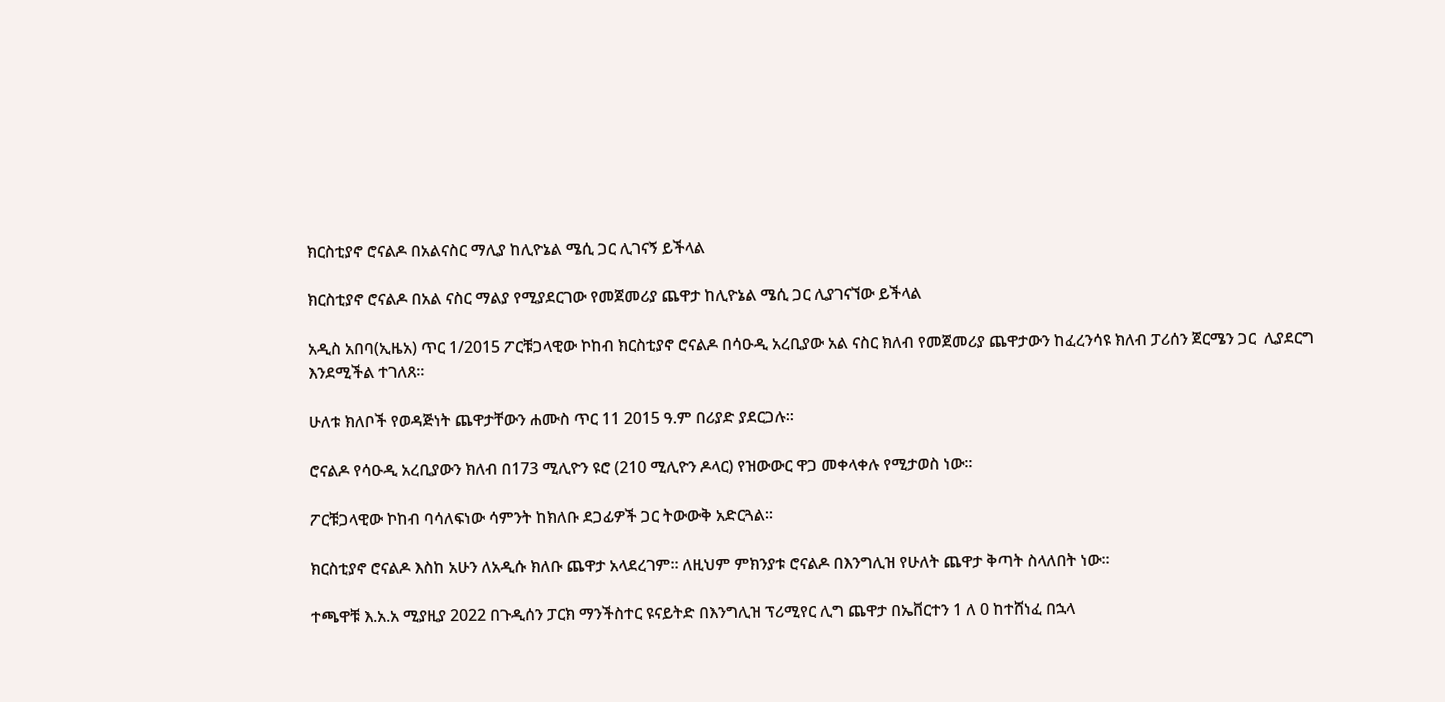ክርስቲያኖ ሮናልዶ በአልናስር ማሊያ ከሊዮኔል ሜሲ ጋር ሊገናኝ ይችላል

ክርስቲያኖ ሮናልዶ በአል ናስር ማልያ የሚያደርገው የመጀመሪያ ጨዋታ ከሊዮኔል ሜሲ ጋር ሊያገናኘው ይችላል

አዲስ አበባ(ኢዜአ) ጥር 1/2015 ፖርቹጋላዊው ኮከብ ክርስቲያኖ ሮናልዶ በሳዑዲ አረቢያው አል ናስር ክለብ የመጀመሪያ ጨዋታውን ከፈረንሳዩ ክለብ ፓሪሰን ጀርሜን ጋር  ሊያደርግ እንደሚችል ተገለጸ።

ሁለቱ ክለቦች የወዳጅነት ጨዋታቸውን ሐሙስ ጥር 11 2015 ዓ.ም በሪያድ ያደርጋሉ።

ሮናልዶ የሳዑዲ አረቢያውን ክለብ በ173 ሚሊዮን ዩሮ (210 ሚሊዮን ዶላር) የዝውውር ዋጋ መቀላቀሉ የሚታወስ ነው።

ፖርቹጋላዊው ኮከብ ባሳለፍነው ሳምንት ከክለቡ ደጋፊዎች ጋር ትውውቅ አድርጓል።

ክርስቲያኖ ሮናልዶ እስከ አሁን ለአዲሱ ክለቡ ጨዋታ አላደረገም። ለዚህም ምክንያቱ ሮናልዶ በእንግሊዝ የሁለት ጨዋታ ቅጣት ስላለበት ነው።

ተጫዋቹ እ.አ.አ ሚያዚያ 2022 በጉዲሰን ፓርክ ማንችስተር ዩናይትድ በእንግሊዝ ፕሪሚየር ሊግ ጨዋታ በኤቨርተን 1 ለ 0 ከተሸነፈ በኋላ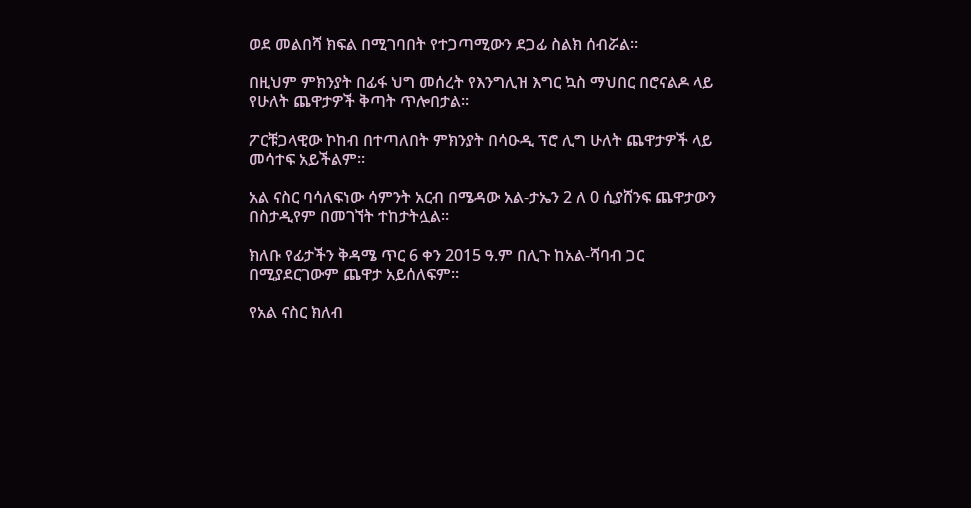ወደ መልበሻ ክፍል በሚገባበት የተጋጣሚውን ደጋፊ ስልክ ሰብሯል።

በዚህም ምክንያት በፊፋ ህግ መሰረት የእንግሊዝ እግር ኳስ ማህበር በሮናልዶ ላይ የሁለት ጨዋታዎች ቅጣት ጥሎበታል።

ፖርቹጋላዊው ኮከብ በተጣለበት ምክንያት በሳዑዲ ፕሮ ሊግ ሁለት ጨዋታዎች ላይ መሳተፍ አይችልም።

አል ናስር ባሳለፍነው ሳምንት አርብ በሜዳው አል-ታኤን 2 ለ 0 ሲያሸንፍ ጨዋታውን በስታዲየም በመገኘት ተከታትሏል።

ክለቡ የፊታችን ቅዳሜ ጥር 6 ቀን 2015 ዓ.ም በሊጉ ከአል-ሻባብ ጋር በሚያደርገውም ጨዋታ አይሰለፍም።

የአል ናስር ክለብ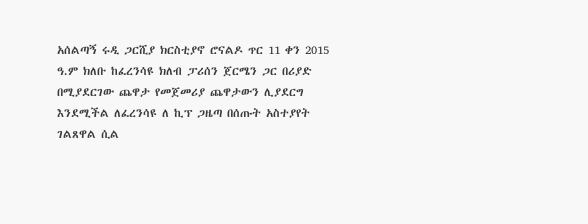አሰልጣኝ ሩዲ ጋርሺያ ክርስቲያኖ ሮናልዶ ጥር 11 ቀን 2015 ዓ.ም ክለቡ ከፈረንሳዩ ክለብ ፓሪሰን ጀርሜን ጋር በሪያድ በሚያደርገው ጨዋታ የመጀመሪያ ጨዋታውን ሊያደርግ እንደሚችል ለፈረንሳዩ ለ ኪፕ ጋዜጣ በሰጡት አስተያየት ገልጸዋል ሲል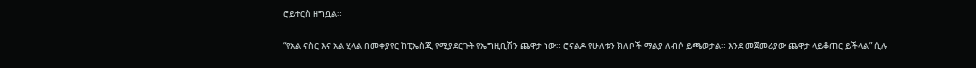ሮይተርስ ዘግቧል።

“የአል ናስር እና አል ሂላል በመቀያየር ከፒኤስጂ የሚያደርጉት የኤግዚቢሽን ጨዋታ ነው። ሮናልዶ የሁለቱን ክለቦች ማልያ ለብሶ ይጫወታል። እንደ መጀመሪያው ጨዋታ ላይቆጠር ይችላል” ሲሉ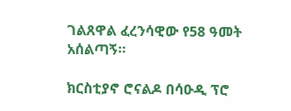ገልጸዋል ፈረንሳዊው የ58 ዓመት አሰልጣኝ።

ክርስቲያኖ ሮናልዶ በሳዑዲ ፕሮ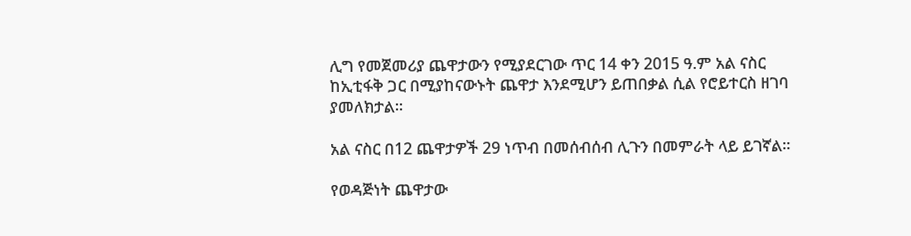ሊግ የመጀመሪያ ጨዋታውን የሚያደርገው ጥር 14 ቀን 2015 ዓ.ም አል ናስር ከኢቲፋቅ ጋር በሚያከናውኑት ጨዋታ እንደሚሆን ይጠበቃል ሲል የሮይተርስ ዘገባ ያመለክታል።

አል ናስር በ12 ጨዋታዎች 29 ነጥብ በመሰብሰብ ሊጉን በመምራት ላይ ይገኛል።

የወዳጅነት ጨዋታው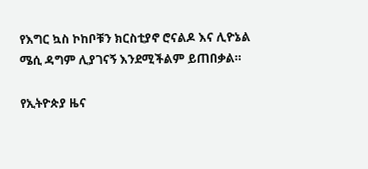የእግር ኳስ ኮከቦቹን ክርስቲያኖ ሮናልዶ እና ሊዮኔል ሜሲ ዳግም ሊያገናኝ እንደሚችልም ይጠበቃል።

የኢትዮጵያ ዜና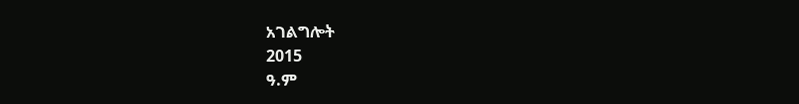አገልግሎት
2015
ዓ.ም